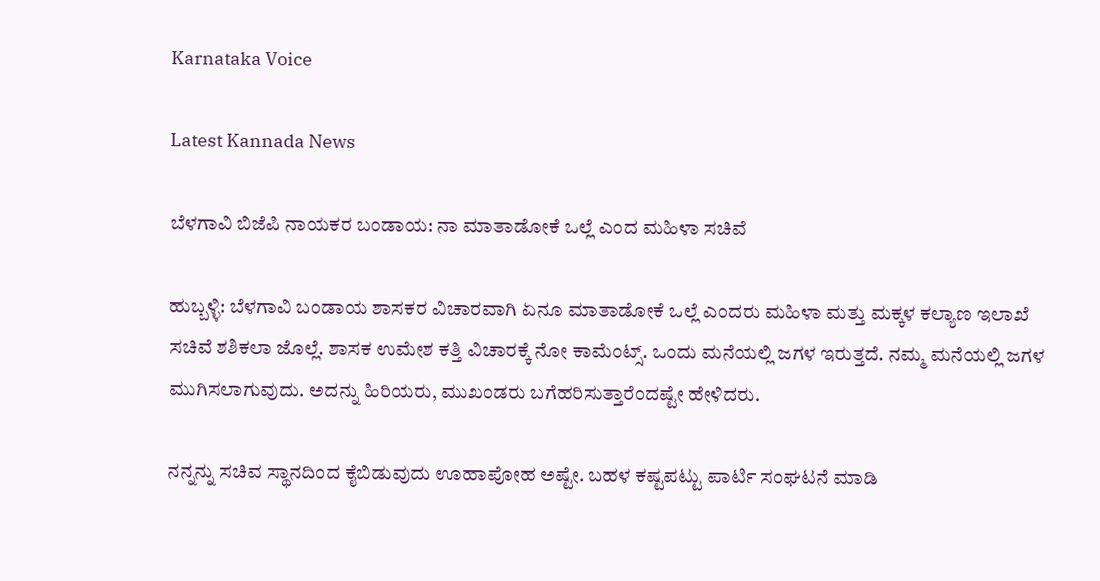Karnataka Voice

Latest Kannada News

ಬೆಳಗಾವಿ ಬಿಜೆಪಿ ನಾಯಕರ ಬಂಡಾಯ: ನಾ ಮಾತಾಡೋಕೆ ಒಲ್ಲೆ ಎಂದ ಮಹಿಳಾ ಸಚಿವೆ

ಹುಬ್ಬಳ್ಳಿ: ಬೆಳಗಾವಿ ಬಂಡಾಯ ಶಾಸಕರ ವಿಚಾರವಾಗಿ ಏನೂ ಮಾತಾಡೋಕೆ ಒಲ್ಲೆ ಎಂದರು ಮಹಿಳಾ ಮತ್ತು ಮಕ್ಕಳ ಕಲ್ಯಾಣ ಇಲಾಖೆ ಸಚಿವೆ ಶಶಿಕಲಾ ಜೊಲ್ಲೆ. ಶಾಸಕ ಉಮೇಶ ಕತ್ತಿ ವಿಚಾರಕ್ಕೆ ನೋ ಕಾಮೆಂಟ್ಸ್. ಒಂದು ಮನೆಯಲ್ಲಿ ಜಗಳ ಇರುತ್ತದೆ. ನಮ್ಮ ಮನೆಯಲ್ಲಿ ಜಗಳ ಮುಗಿಸಲಾಗುವುದು. ಅದನ್ನು ಹಿರಿಯರು, ಮುಖಂಡರು ಬಗೆಹರಿಸುತ್ತಾರೆಂದಷ್ಟೇ ಹೇಳಿದರು.

ನನ್ನನ್ನು ಸಚಿವ ಸ್ಥಾನದಿಂದ ಕೈಬಿಡುವುದು ಊಹಾಪೋಹ ಅಷ್ಟೇ. ಬಹಳ ಕಷ್ಟಪಟ್ಟು ಪಾರ್ಟಿ ಸಂಘಟನೆ ಮಾಡಿ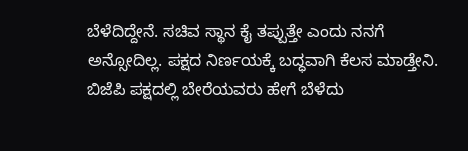ಬೆಳೆದಿದ್ದೇನೆ. ಸಚಿವ ಸ್ಥಾನ ಕೈ ತಪ್ಪುತ್ತೇ ಎಂದು ನನಗೆ ಅನ್ಸೋದಿಲ್ಲ. ಪಕ್ಷದ ನಿರ್ಣಯಕ್ಕೆ ಬದ್ಧವಾಗಿ ಕೆಲಸ ಮಾಡ್ತೇನಿ. ಬಿಜೆಪಿ ಪಕ್ಷದಲ್ಲಿ ಬೇರೆಯವರು ಹೇಗೆ ಬೆಳೆದು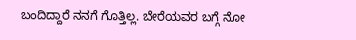ಬಂದಿದ್ದಾರೆ ನನಗೆ ಗೊತ್ತಿಲ್ಲ. ಬೇರೆಯವರ ಬಗ್ಗೆ ನೋ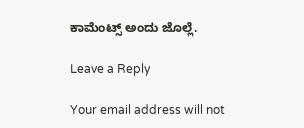ಕಾಮೆಂಟ್ಸ್ ಅಂದು ಜೊಲ್ಲೆ.

Leave a Reply

Your email address will not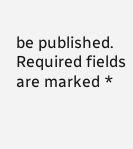be published. Required fields are marked *